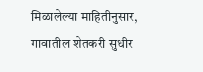मिळालेल्या माहितीनुसार, गावातील शेतकरी सुधीर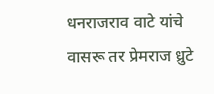धनराजराव वाटे यांचे वासरू तर प्रेमराज ध्रुटे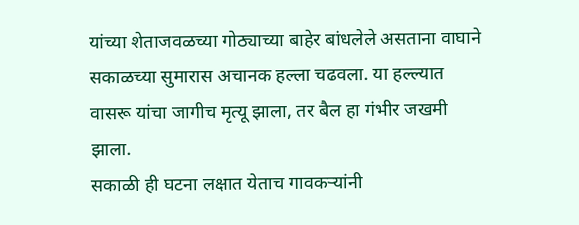यांच्या शेताजवळच्या गोठ्याच्या बाहेर बांधलेले असताना वाघाने सकाळच्या सुमारास अचानक हल्ला चढवला. या हल्ल्यात वासरू यांचा जागीच मृत्यू झाला, तर बैल हा गंभीर जखमी झाला.
सकाळी ही घटना लक्षात येताच गावकऱ्यांनी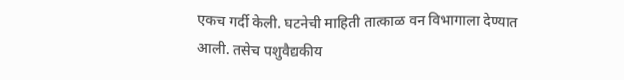एकच गर्दी केली. घटनेची माहिती तात्काळ वन विभागाला देण्यात आली. तसेच पशुवैद्यकीय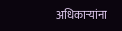अधिकाऱ्यांना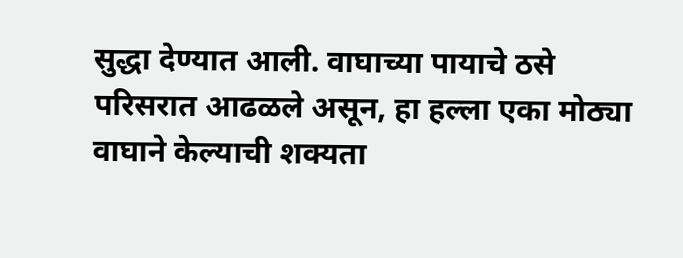सुद्धा देण्यात आली. वाघाच्या पायाचे ठसे परिसरात आढळले असून, हा हल्ला एका मोठ्या वाघाने केल्याची शक्यता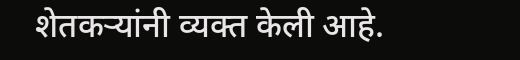शेतकऱ्यांनी व्यक्त केली आहे.